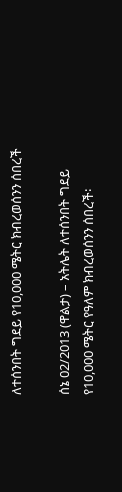ለተሰንበት ግደይ የ10,000 ሜትር ክብረወሰንን ሰበረች

ሰኔ 02/2013 (ዋልታ) – አትሌት ለተሰንበት ግደይ የ10,000 ሜትር የዓለም ክብረወሰንን ሰበረች፡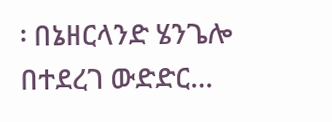፡ በኔዘርላንድ ሄንጌሎ በተደረገ ውድድር…